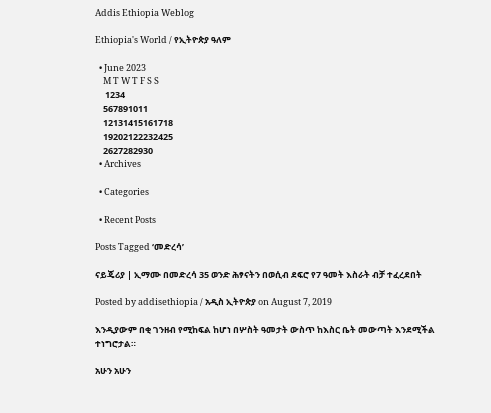Addis Ethiopia Weblog

Ethiopia's World / የኢትዮጵያ ዓለም

  • June 2023
    M T W T F S S
     1234
    567891011
    12131415161718
    19202122232425
    2627282930
  • Archives

  • Categories

  • Recent Posts

Posts Tagged ‘መድረሳ’

ናይጄሪያ | ኢማሙ በመድረሳ 35 ወንድ ሕፃናትን በወሲብ ደፍሮ የ7 ዓመት እስራት ብቻ ተፈረደበት

Posted by addisethiopia / አዲስ ኢትዮጵያ on August 7, 2019

እንዲያውም በቂ ገንዘብ የሚከፍል ከሆነ በሦስት ዓመታት ውስጥ ከእስር ቤት መውጣት እንደሚችል ተነግሮታል።

አሁን አሁን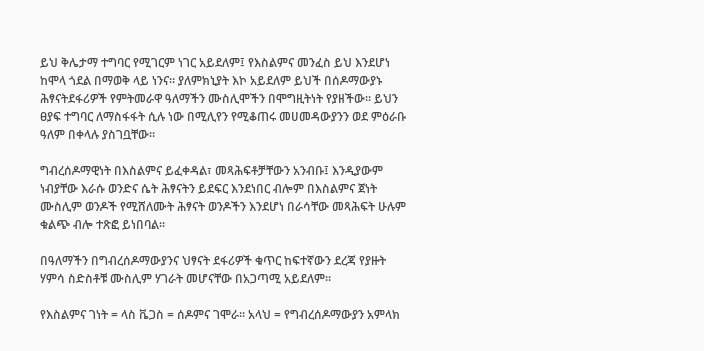ይህ ቅሌታማ ተግባር የሚገርም ነገር አይደለም፤ የእስልምና መንፈስ ይህ እንደሆነ ከሞላ ጎደል በማወቅ ላይ ነንና። ያለምክኒያት እኮ አይደለም ይህች በሰዶማውያኑ ሕፃናትደፋሪዎች የምትመራዋ ዓለማችን ሙስሊሞችን በሞግዚትነት የያዘችው። ይህን ፀያፍ ተግባር ለማስፋፋት ሲሉ ነው በሚሊየን የሚቆጠሩ መሀመዳውያንን ወደ ምዕራቡ ዓለም በቀላሉ ያስገቧቸው።

ግብረሰዶማዊነት በእስልምና ይፈቀዳል፣ መጻሕፍቶቻቸውን አንብቡ፤ እንዲያውም ነብያቸው እራሱ ወንድና ሴት ሕፃናትን ይደፍር እንደነበር ብሎም በእስልምና ጀነት ሙስሊም ወንዶች የሚሸለሙት ሕፃናት ወንዶችን እንደሆነ በራሳቸው መጻሕፍት ሁሉም ቁልጭ ብሎ ተጽፎ ይነበባል።

በዓለማችን በግብረሰዶማውያንና ህፃናት ደፋሪዎች ቁጥር ከፍተኛውን ደረጃ የያዙት ሃምሳ ስድስቶቹ ሙስሊም ሃገራት መሆናቸው በአጋጣሚ አይደለም።

የእስልምና ገነት = ላስ ቬጋስ = ሰዶምና ገሞራ። አላህ = የግብረሰዶማውያን አምላክ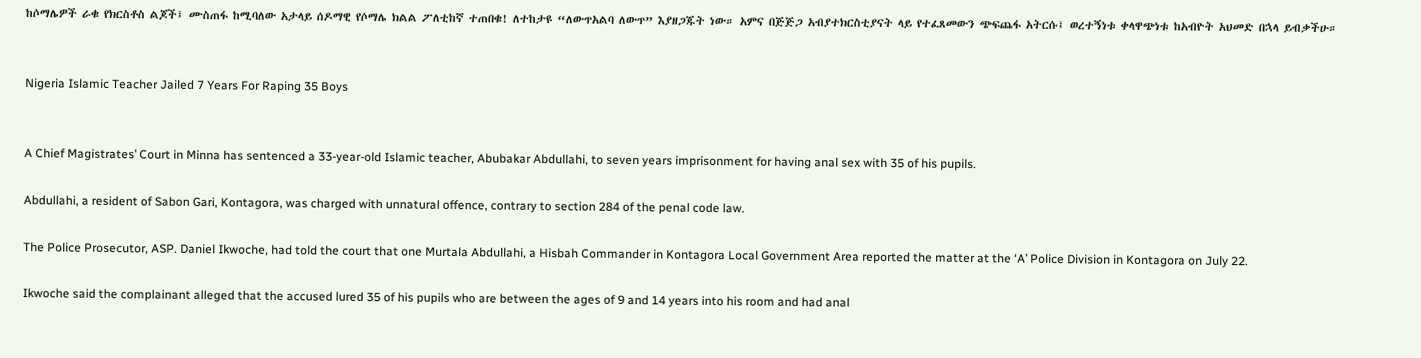ከሶማሌዎች ራቁ የክርስቶስ ልጆች፤ ሙስጠፋ ከሚባለው አታላይ ሰዶማዊ የሶማሌ ክልል ፖለቲከኛ ተጠበቁ! ለተከታዩ “ለውጥአልባ ለውጥ” እያዘጋጁት ነው። አምና በጅጅጋ አብያተክርስቲያናት ላይ የተፈጸመውን ጭፍጨፋ አትርሱ፤ ወረተኝነቱ ቀላዋጭነቱ ከአብዮት አህመድ በኋላ ይብቃችሁ።


Nigeria Islamic Teacher Jailed 7 Years For Raping 35 Boys


A Chief Magistrates’ Court in Minna has sentenced a 33-year-old Islamic teacher, Abubakar Abdullahi, to seven years imprisonment for having anal sex with 35 of his pupils.

Abdullahi, a resident of Sabon Gari, Kontagora, was charged with unnatural offence, contrary to section 284 of the penal code law.

The Police Prosecutor, ASP. Daniel Ikwoche, had told the court that one Murtala Abdullahi, a Hisbah Commander in Kontagora Local Government Area reported the matter at the ‘A’ Police Division in Kontagora on July 22.

Ikwoche said the complainant alleged that the accused lured 35 of his pupils who are between the ages of 9 and 14 years into his room and had anal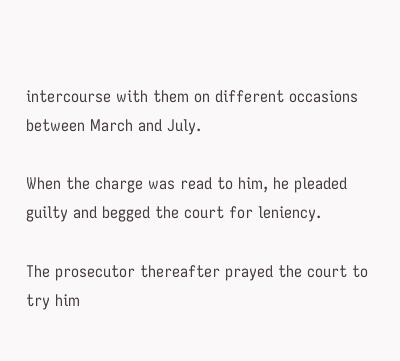intercourse with them on different occasions between March and July.

When the charge was read to him, he pleaded guilty and begged the court for leniency.

The prosecutor thereafter prayed the court to try him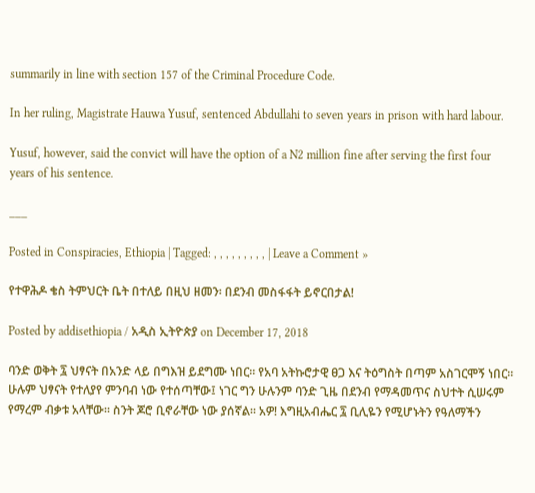summarily in line with section 157 of the Criminal Procedure Code.

In her ruling, Magistrate Hauwa Yusuf, sentenced Abdullahi to seven years in prison with hard labour.

Yusuf, however, said the convict will have the option of a N2 million fine after serving the first four years of his sentence.

___

Posted in Conspiracies, Ethiopia | Tagged: , , , , , , , , , | Leave a Comment »

የተዋሕዶ ቄስ ትምህርት ቤት በተለይ በዚህ ዘመን፡ በደንብ መስፋፋት ይኖርበታል!

Posted by addisethiopia / አዲስ ኢትዮጵያ on December 17, 2018

ባንድ ወቅት ፯ ህፃናት በአንድ ላይ በግእዝ ይደግሙ ነበር። የአባ አትኩሮታዊ ፀጋ እና ትዕግስት በጣም አስገርሞኝ ነበር። ሁሉም ህፃናት የተለያየ ምንባብ ነው የተሰጣቸው፤ ነገር ግን ሁሉንም ባንድ ጊዜ በደንብ የማዳመጥና ስህተት ሲሠሩም የማረም ብቃቱ አላቸው። ስንት ጆሮ ቢኖራቸው ነው ያሰኛል። አዎ! እግዚአብሔር ፯ ቢሊዬን የሚሆኑትን የዓለማችን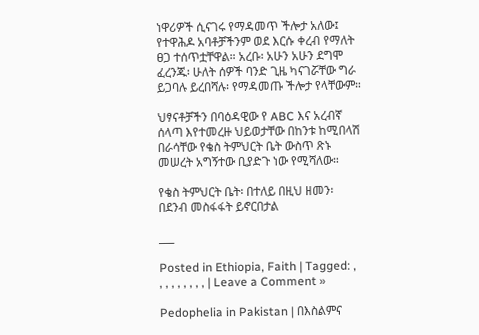ነዋሪዎች ሲናገሩ የማዳመጥ ችሎታ አለው፤ የተዋሕዶ አባቶቻችንም ወደ እርሱ ቀረብ የማለት ፀጋ ተሰጥቷቸዋል። አረቡ፡ አሁን አሁን ደግሞ ፈረንጁ፡ ሁለት ሰዎች ባንድ ጊዜ ካናገሯቸው ግራ ይጋባሉ ይረበሻሉ፡ የማዳመጡ ችሎታ የላቸውም።

ህፃናቶቻችን በባዕዳዊው የ ABC እና አረብኛ ሰላጣ እየተመረዙ ህይወታቸው በከንቱ ከሚበላሽ በራሳቸው የቄስ ትምህርት ቤት ውስጥ ጽኑ መሠረት አግኝተው ቢያድጉ ነው የሚሻለው።

የቄስ ትምህርት ቤት፡ በተለይ በዚህ ዘመን፡ በደንብ መስፋፋት ይኖርበታል

___

Posted in Ethiopia, Faith | Tagged: , , , , , , , , , | Leave a Comment »

Pedophelia in Pakistan | በእስልምና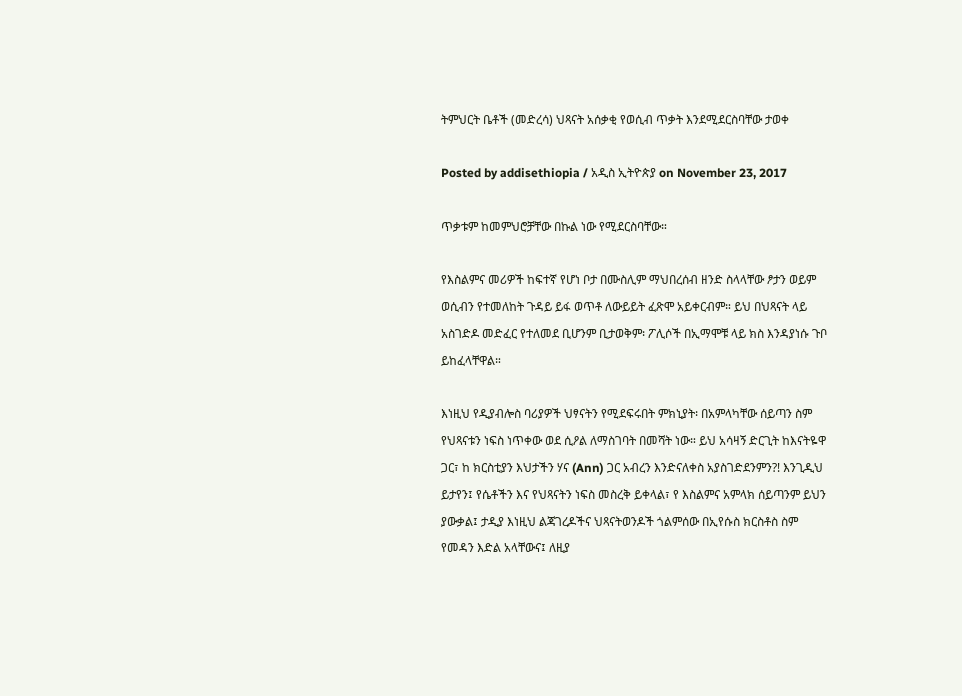ትምህርት ቤቶች (መድረሳ) ህጻናት አሰቃቂ የወሲብ ጥቃት እንደሚደርስባቸው ታወቀ

Posted by addisethiopia / አዲስ ኢትዮጵያ on November 23, 2017

ጥቃቱም ከመምህሮቻቸው በኩል ነው የሚደርስባቸው።

የእስልምና መሪዎች ከፍተኛ የሆነ ቦታ በሙስሊም ማህበረሰብ ዘንድ ስላላቸው ፆታን ወይም ወሲብን የተመለከት ጉዳይ ይፋ ወጥቶ ለውይይት ፈጽሞ አይቀርብም። ይህ በህጻናት ላይ አስገድዶ መድፈር የተለመደ ቢሆንም ቢታወቅም፡ ፖሊሶች በኢማሞቹ ላይ ክስ እንዳያነሱ ጉቦ ይከፈላቸዋል።

እነዚህ የዲያብሎስ ባሪያዎች ህፃናትን የሚደፍሩበት ምክኒያት፡ በአምላካቸው ሰይጣን ስም የህጻናቱን ነፍስ ነጥቀው ወደ ሲዖል ለማስገባት በመሻት ነው። ይህ አሳዛኝ ድርጊት ከእናትዬዋ ጋር፣ ከ ክርስቲያን እህታችን ሃና (Ann) ጋር አብረን እንድናለቀስ አያስገድደንምን?! እንጊዲህ ይታየን፤ የሴቶችን እና የህጻናትን ነፍስ መስረቅ ይቀላል፣ የ እስልምና አምላክ ሰይጣንም ይህን ያውቃል፤ ታዲያ እነዚህ ልጃገረዶችና ህጻናትወንዶች ጎልምሰው በኢየሱስ ክርስቶስ ስም የመዳን እድል አላቸውና፤ ለዚያ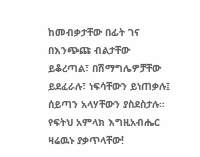ከመብቃታቸው በፊት ገና በእንጭጩ ብልታቸው ይቆረጣል፣ በሽማግሌዎቻቸው ይደፈራሉ፣ ነፍሳቸውን ይነጠቃሉ፤ ሰይጣን አላሃቸውን ያስደስታሉ። የፍትህ አምላክ እግዚአብሔር ዛሬዉኑ ያቃጥላቸው!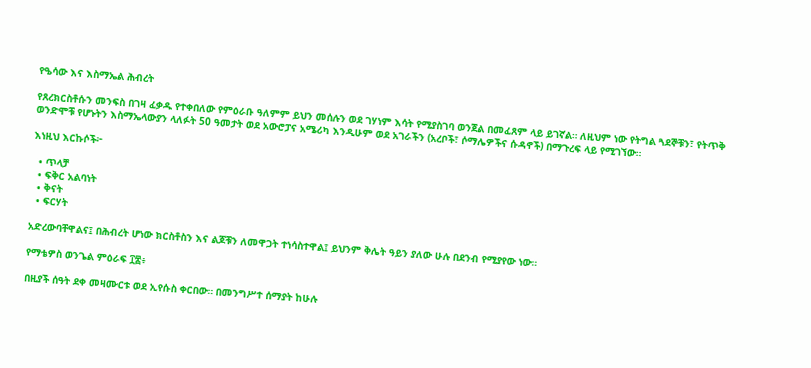የዔሳው እና እስማኤል ሕብረት

የጸረክርስቶሱን መንፍስ በገዛ ፈቃዱ የተቀበለው የምዕራቡ ዓለምም ይህን መሰሉን ወደ ገሃነም እሳት የሚያስገባ ወንጀል በመፈጸም ላይ ይገኛል። ለዚህም ነው የትግል ጓደኞቹን፣ የትጥቅ ወንድሞቹ የሆኑትን እስማኤላውያን ላለፉት 50 ዓመታት ወደ አውሮፓና አሜሪካ እንዲሁም ወደ አገራችን (አረቦች፣ ሶማሌዎችና ሱዳኖች) በማጉረፍ ላይ የሚገኘው።

እነዚህ እርኩሶች፦

  • ጥላቻ
  • ፍቅር አልባነት
  • ቅናት
  • ፍርሃት

አድረውባቸዋልና፤ በሕብረት ሆነው ክርስቶስን እና ልጆቹን ለመዋጋት ተነሳስተዋል፤ ይህንም ቅሌት ዓይን ያለው ሁሉ በደንብ የሚያየው ነው።

የማቴዎስ ወንጌል ምዕራፍ ፲፰፥

በዚያች ሰዓት ደቀ መዛሙርቱ ወደ ኢየሱስ ቀርበው። በመንግሥተ ሰማያት ከሁሉ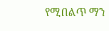የሚበልጥ ማን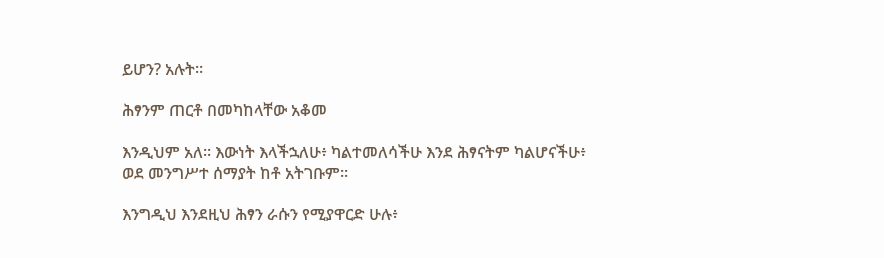ይሆን? አሉት።

ሕፃንም ጠርቶ በመካከላቸው አቆመ

እንዲህም አለ። እውነት እላችኋለሁ፥ ካልተመለሳችሁ እንደ ሕፃናትም ካልሆናችሁ፥ ወደ መንግሥተ ሰማያት ከቶ አትገቡም።

እንግዲህ እንደዚህ ሕፃን ራሱን የሚያዋርድ ሁሉ፥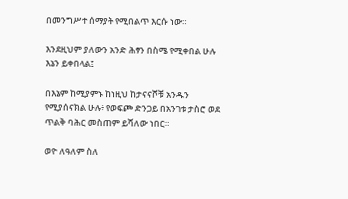በመንግሥተ ሰማያት የሚበልጥ እርሱ ነው።

እንደዚህም ያለውን አንድ ሕፃን በስሜ የሚቀበል ሁሉ እኔን ይቀበላል፤

በእኔም ከሚያምኑ ከነዚህ ከታናናሾቹ አንዱን የሚያሰናክል ሁሉ፥ የወፍጮ ድንጋይ በአንገቱ ታስሮ ወደ ጥልቅ ባሕር መስጠም ይሻለው ነበር።

ወዮ ለዓለም ስለ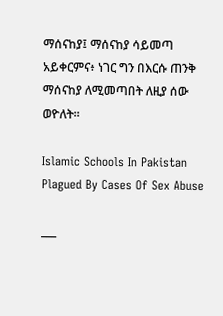ማሰናከያ፤ ማሰናከያ ሳይመጣ አይቀርምና፥ ነገር ግን በእርሱ ጠንቅ ማሰናከያ ለሚመጣበት ለዚያ ሰው ወዮለት።

Islamic Schools In Pakistan Plagued By Cases Of Sex Abuse

___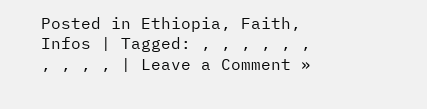Posted in Ethiopia, Faith, Infos | Tagged: , , , , , , , , , , | Leave a Comment »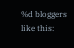%d bloggers like this: